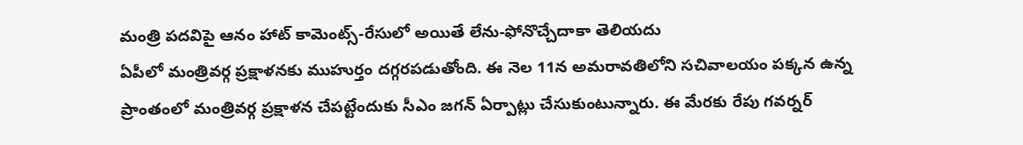మంత్రి పదవిపై ఆనం హాట్ కామెంట్స్-రేసులో అయితే లేను-ఫోనొచ్చేదాకా తెలియదు
ఏపీలో మంత్రివర్గ ప్రక్షాళనకు ముహుర్తం దగ్గరపడుతోంది. ఈ నెల 11న అమరావతిలోని సచివాలయం పక్కన ఉన్న ప్రాంతంలో మంత్రివర్గ ప్రక్షాళన చేపట్టేందుకు సీఎం జగన్ ఏర్పాట్లు చేసుకుంటున్నారు. ఈ మేరకు రేపు గవర్నర్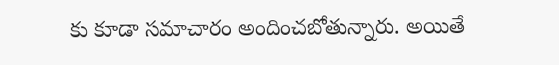కు కూడా సమాచారం అందించబోతున్నారు. అయితే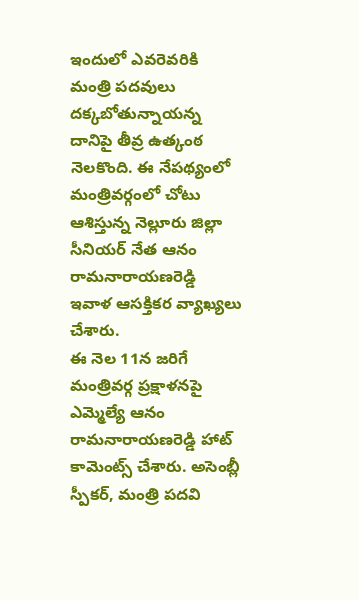ఇందులో ఎవరెవరికి మంత్రి పదవులు దక్కబోతున్నాయన్న దానిపై తీవ్ర ఉత్కంఠ నెలకొంది. ఈ నేపథ్యంలో మంత్రివర్గంలో చోటు ఆశిస్తున్న నెల్లూరు జిల్లా సీనియర్ నేత ఆనం రామనారాయణరెడ్డి ఇవాళ ఆసక్తికర వ్యాఖ్యలు చేశారు.
ఈ నెల 11న జరిగే మంత్రివర్గ ప్రక్షాళనపై ఎమ్మెల్యే ఆనం రామనారాయణరెడ్డి హాట్ కామెంట్స్ చేశారు. అసెంబ్లీ స్పీకర్, మంత్రి పదవి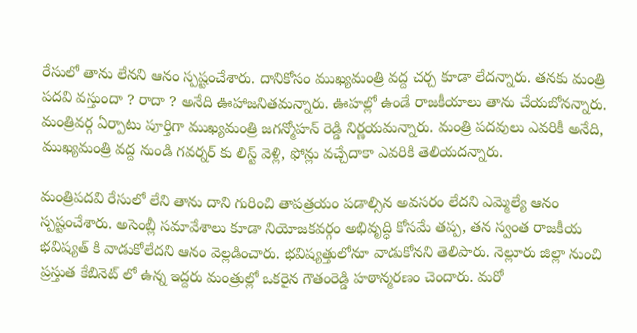రేసులో తాను లేనని ఆనం స్పష్టంచేశారు. దానికోసం ముఖ్యమంత్రి వద్ద చర్చ కూడా లేదన్నారు. తనకు మంత్రి పదవి వస్తుందా ? రాదా ? అనేది ఊహాజనితమన్నారు. ఊహల్లో ఉండే రాజకీయాలు తాను చేయబోనన్నారు. మంత్రివర్గ ఏర్పాటు పూర్తిగా ముఖ్యమంత్రి జగన్మోహన్ రెడ్డి నిర్ణయమన్నారు. మంత్రి పదవులు ఎవరికీ అనేది, ముఖ్యమంత్రి వద్ద నుండి గవర్నర్ కు లిస్ట్ వెళ్లి, ఫోన్లు వచ్చేదాకా ఎవరికి తెలియదన్నారు.

మంత్రిపదవి రేసులో లేని తాను దాని గురించి తాపత్రయం పడాల్సిన అవసరం లేదని ఎమ్మెల్యే ఆనం స్పష్టంచేశారు. అసెంబ్లీ సమావేశాలు కూడా నియోజకవర్గం అభివృద్ధి కోసమే తప్ప, తన స్వంత రాజకీయ భవిష్యత్ కి వాడుకోలేదని ఆనం వెల్లడించారు. భవిష్యత్తులోనూ వాడుకోనని తెలిపారు. నెల్లూరు జిల్లా నుంచి ప్రస్తుత కేబినెట్ లో ఉన్న ఇద్దరు మంత్రుల్లో ఒకరైన గౌతంరెడ్డి హఠాన్మరణం చెందారు. మరో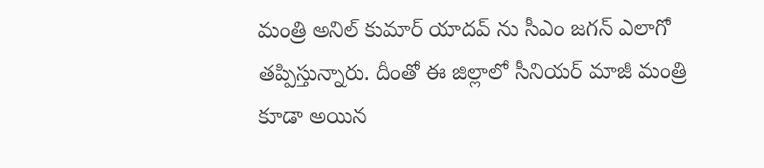మంత్రి అనిల్ కుమార్ యాదవ్ ను సీఎం జగన్ ఎలాగో తప్పిస్తున్నారు. దీంతో ఈ జిల్లాలో సీనియర్ మాజీ మంత్రి కూడా అయిన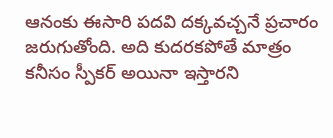ఆనంకు ఈసారి పదవి దక్కవచ్చనే ప్రచారం జరుగుతోంది. అది కుదరకపోతే మాత్రం కనీసం స్పీకర్ అయినా ఇస్తారని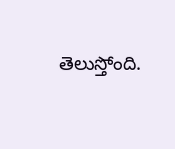తెలుస్తోంది.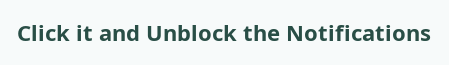Click it and Unblock the Notifications